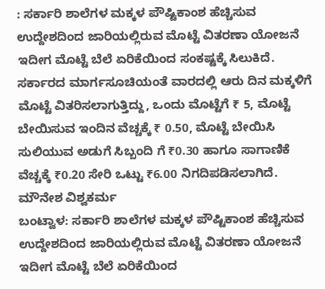: ಸರ್ಕಾರಿ ಶಾಲೆಗಳ ಮಕ್ಕಳ ಪೌಷ್ಟಿಕಾಂಶ ಹೆಚ್ಚಿಸುವ ಉದ್ದೇಶದಿಂದ ಜಾರಿಯಲ್ಲಿರುವ ಮೊಟ್ಟೆ ವಿತರಣಾ ಯೋಜನೆ ಇದೀಗ ಮೊಟ್ಟೆ ಬೆಲೆ ಏರಿಕೆಯಿಂದ ಸಂಕಷ್ಟಕ್ಕೆ ಸಿಲುಕಿದೆ. ಸರ್ಕಾರದ ಮಾರ್ಗಸೂಚಿಯಂತೆ ವಾರದಲ್ಲಿ ಆರು ದಿನ ಮಕ್ಕಳಿಗೆ ಮೊಟ್ಟೆ ವಿತರಿಸಲಾಗುತ್ತಿದ್ದು, ಒಂದು ಮೊಟ್ಟೆಗೆ ₹ 5, ಮೊಟ್ಟೆ ಬೇಯಿಸುವ ಇಂದಿನ ವೆಚ್ಚಕ್ಕೆ ₹ 0.50, ಮೊಟ್ಟೆ ಬೇಯಿಸಿ ಸುಲಿಯುವ ಅಡುಗೆ ಸಿಬ್ಬಂದಿ ಗೆ ₹0.30 ಹಾಗೂ ಸಾಗಾಣಿಕೆ ವೆಚ್ಚಕ್ಕೆ ₹0.20 ಸೇರಿ ಒಟ್ಟು ₹6.00 ನಿಗದಿಪಡಿಸಲಾಗಿದೆ.
ಮೌನೇಶ ವಿಶ್ವಕರ್ಮ
ಬಂಟ್ವಾಳ: ಸರ್ಕಾರಿ ಶಾಲೆಗಳ ಮಕ್ಕಳ ಪೌಷ್ಟಿಕಾಂಶ ಹೆಚ್ಚಿಸುವ ಉದ್ದೇಶದಿಂದ ಜಾರಿಯಲ್ಲಿರುವ ಮೊಟ್ಟೆ ವಿತರಣಾ ಯೋಜನೆ ಇದೀಗ ಮೊಟ್ಟೆ ಬೆಲೆ ಏರಿಕೆಯಿಂದ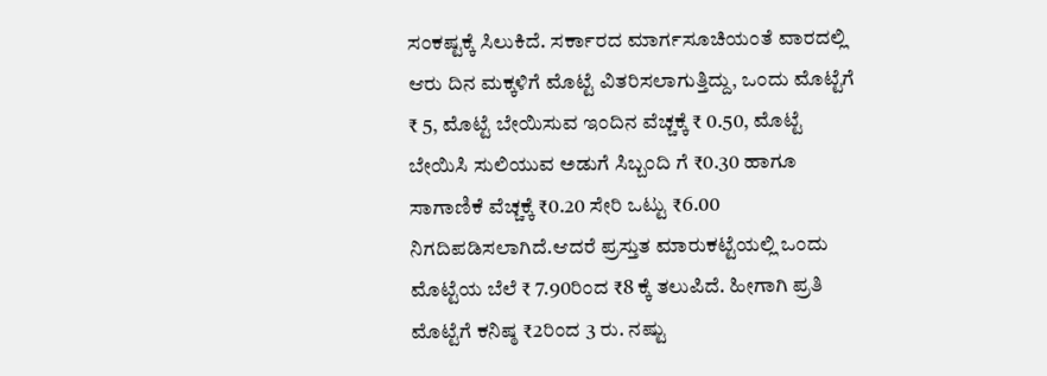ಸಂಕಷ್ಟಕ್ಕೆ ಸಿಲುಕಿದೆ. ಸರ್ಕಾರದ ಮಾರ್ಗಸೂಚಿಯಂತೆ ವಾರದಲ್ಲಿ ಆರು ದಿನ ಮಕ್ಕಳಿಗೆ ಮೊಟ್ಟೆ ವಿತರಿಸಲಾಗುತ್ತಿದ್ದು, ಒಂದು ಮೊಟ್ಟೆಗೆ ₹ 5, ಮೊಟ್ಟೆ ಬೇಯಿಸುವ ಇಂದಿನ ವೆಚ್ಚಕ್ಕೆ ₹ 0.50, ಮೊಟ್ಟೆ ಬೇಯಿಸಿ ಸುಲಿಯುವ ಅಡುಗೆ ಸಿಬ್ಬಂದಿ ಗೆ ₹0.30 ಹಾಗೂ ಸಾಗಾಣಿಕೆ ವೆಚ್ಚಕ್ಕೆ ₹0.20 ಸೇರಿ ಒಟ್ಟು ₹6.00 ನಿಗದಿಪಡಿಸಲಾಗಿದೆ.ಆದರೆ ಪ್ರಸ್ತುತ ಮಾರುಕಟ್ಟೆಯಲ್ಲಿ ಒಂದು ಮೊಟ್ಟೆಯ ಬೆಲೆ ₹ 7.90ರಿಂದ ₹8 ಕ್ಕೆ ತಲುಪಿದೆ. ಹೀಗಾಗಿ ಪ್ರತಿ ಮೊಟ್ಟೆಗೆ ಕನಿಷ್ಠ ₹2ರಿಂದ 3 ರು. ನಷ್ಟು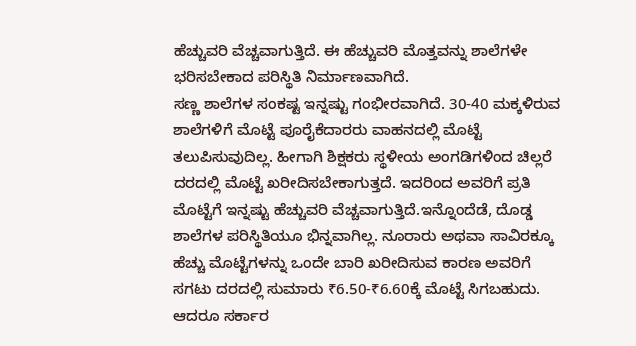ಹೆಚ್ಚುವರಿ ವೆಚ್ಚವಾಗುತ್ತಿದೆ. ಈ ಹೆಚ್ಚುವರಿ ಮೊತ್ತವನ್ನು ಶಾಲೆಗಳೇ ಭರಿಸಬೇಕಾದ ಪರಿಸ್ಥಿತಿ ನಿರ್ಮಾಣವಾಗಿದೆ.
ಸಣ್ಣ ಶಾಲೆಗಳ ಸಂಕಷ್ಟ ಇನ್ನಷ್ಟು ಗಂಭೀರವಾಗಿದೆ. 30-40 ಮಕ್ಕಳಿರುವ ಶಾಲೆಗಳಿಗೆ ಮೊಟ್ಟೆ ಪೂರೈಕೆದಾರರು ವಾಹನದಲ್ಲಿ ಮೊಟ್ಟೆ ತಲುಪಿಸುವುದಿಲ್ಲ. ಹೀಗಾಗಿ ಶಿಕ್ಷಕರು ಸ್ಥಳೀಯ ಅಂಗಡಿಗಳಿಂದ ಚಿಲ್ಲರೆ ದರದಲ್ಲಿ ಮೊಟ್ಟೆ ಖರೀದಿಸಬೇಕಾಗುತ್ತದೆ. ಇದರಿಂದ ಅವರಿಗೆ ಪ್ರತಿ ಮೊಟ್ಟೆಗೆ ಇನ್ನಷ್ಟು ಹೆಚ್ಚುವರಿ ವೆಚ್ಚವಾಗುತ್ತಿದೆ.ಇನ್ನೊಂದೆಡೆ, ದೊಡ್ಡ ಶಾಲೆಗಳ ಪರಿಸ್ಥಿತಿಯೂ ಭಿನ್ನವಾಗಿಲ್ಲ. ನೂರಾರು ಅಥವಾ ಸಾವಿರಕ್ಕೂ ಹೆಚ್ಚು ಮೊಟ್ಟೆಗಳನ್ನು ಒಂದೇ ಬಾರಿ ಖರೀದಿಸುವ ಕಾರಣ ಅವರಿಗೆ ಸಗಟು ದರದಲ್ಲಿ ಸುಮಾರು ₹6.50-₹6.60ಕ್ಕೆ ಮೊಟ್ಟೆ ಸಿಗಬಹುದು. ಆದರೂ ಸರ್ಕಾರ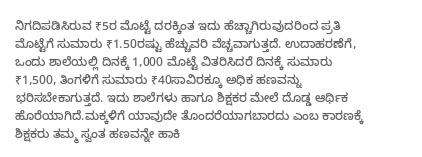ನಿಗದಿಪಡಿಸಿರುವ ₹5ರ ಮೊಟ್ಟೆ ದರಕ್ಕಿಂತ ಇದು ಹೆಚ್ಚಾಗಿರುವುದರಿಂದ ಪ್ರತಿ ಮೊಟ್ಟೆಗೆ ಸುಮಾರು ₹1.50ರಷ್ಟು ಹೆಚ್ಚುವರಿ ವೆಚ್ಚವಾಗುತ್ತದೆ. ಉದಾಹರಣೆಗೆ, ಒಂದು ಶಾಲೆಯಲ್ಲಿ ದಿನಕ್ಕೆ 1,000 ಮೊಟ್ಟೆ ವಿತರಿಸಿದರೆ ದಿನಕ್ಕೆ ಸುಮಾರು ₹1,500, ತಿಂಗಳಿಗೆ ಸುಮಾರು ₹40ಸಾವಿರಕ್ಕೂ ಅಧಿಕ ಹಣವನ್ನು ಭರಿಸಬೇಕಾಗುತ್ತದೆ. ಇದು ಶಾಲೆಗಳು ಹಾಗೂ ಶಿಕ್ಷಕರ ಮೇಲೆ ದೊಡ್ಡ ಆರ್ಥಿಕ ಹೊರೆಯಾಗಿದೆ.ಮಕ್ಕಳಿಗೆ ಯಾವುದೇ ತೊಂದರೆಯಾಗಬಾರದು ಎಂಬ ಕಾರಣಕ್ಕೆ ಶಿಕ್ಷಕರು ತಮ್ಮ ಸ್ವಂತ ಹಣವನ್ನೇ ಹಾಕಿ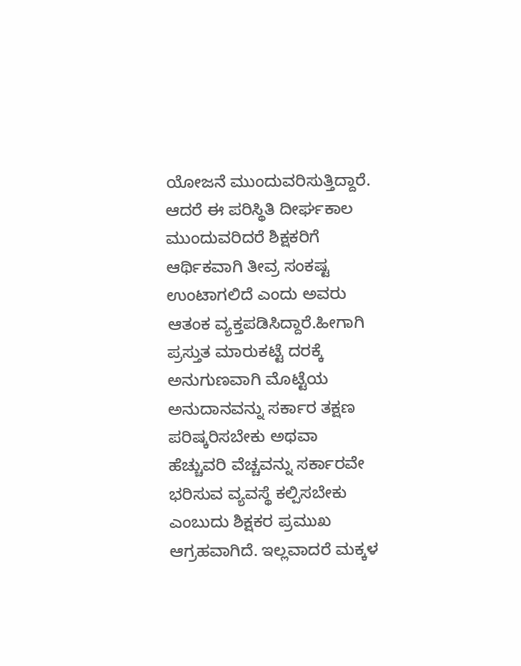ಯೋಜನೆ ಮುಂದುವರಿಸುತ್ತಿದ್ದಾರೆ. ಆದರೆ ಈ ಪರಿಸ್ಥಿತಿ ದೀರ್ಘಕಾಲ ಮುಂದುವರಿದರೆ ಶಿಕ್ಷಕರಿಗೆ ಆರ್ಥಿಕವಾಗಿ ತೀವ್ರ ಸಂಕಷ್ಟ ಉಂಟಾಗಲಿದೆ ಎಂದು ಅವರು ಆತಂಕ ವ್ಯಕ್ತಪಡಿಸಿದ್ದಾರೆ.ಹೀಗಾಗಿ ಪ್ರಸ್ತುತ ಮಾರುಕಟ್ಟೆ ದರಕ್ಕೆ ಅನುಗುಣವಾಗಿ ಮೊಟ್ಟೆಯ ಅನುದಾನವನ್ನು ಸರ್ಕಾರ ತಕ್ಷಣ ಪರಿಷ್ಕರಿಸಬೇಕು ಅಥವಾ ಹೆಚ್ಚುವರಿ ವೆಚ್ಚವನ್ನು ಸರ್ಕಾರವೇ ಭರಿಸುವ ವ್ಯವಸ್ಥೆ ಕಲ್ಪಿಸಬೇಕು ಎಂಬುದು ಶಿಕ್ಷಕರ ಪ್ರಮುಖ ಆಗ್ರಹವಾಗಿದೆ. ಇಲ್ಲವಾದರೆ ಮಕ್ಕಳ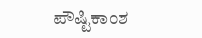ಪೌಷ್ಟಿಕಾಂಶ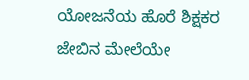ಯೋಜನೆಯ ಹೊರೆ ಶಿಕ್ಷಕರ ಜೇಬಿನ ಮೇಲೆಯೇ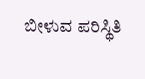ಬೀಳುವ ಪರಿಸ್ಥಿತಿ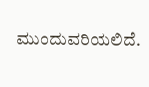ಮುಂದುವರಿಯಲಿದೆ.